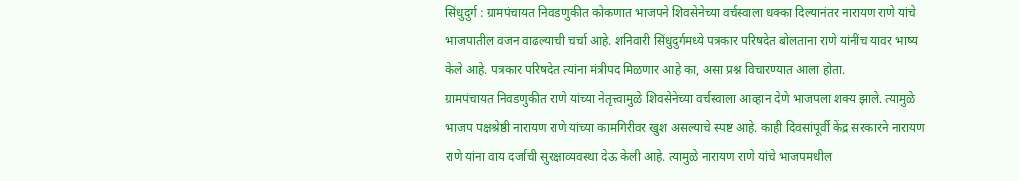सिंधुदुर्ग : ग्रामपंचायत निवडणुकीत कोकणात भाजपने शिवसेनेच्या वर्चस्वाला धक्का दिल्यानंतर नारायण राणे यांचे भाजपातील वजन वाढल्याची चर्चा आहे. शनिवारी सिंधुदुर्गमध्ये पत्रकार परिषदेत बोलताना राणे यांनींच यावर भाष्य केले आहे. पत्रकार परिषदेत त्यांना मंत्रीपद मिळणार आहे का, असा प्रश्न विचारण्यात आला होता.
ग्रामपंचायत निवडणुकीत राणे यांच्या नेतृत्त्वामुळे शिवसेनेच्या वर्चस्वाला आव्हान देणे भाजपला शक्य झाले. त्यामुळे भाजप पक्षश्रेष्ठी नारायण राणे यांच्या कामगिरीवर खुश असल्याचे स्पष्ट आहे. काही दिवसांपूर्वी केंद्र सरकारने नारायण राणे यांना वाय दर्जाची सुरक्षाव्यवस्था देऊ केली आहे. त्यामुळे नारायण राणे यांचे भाजपमधील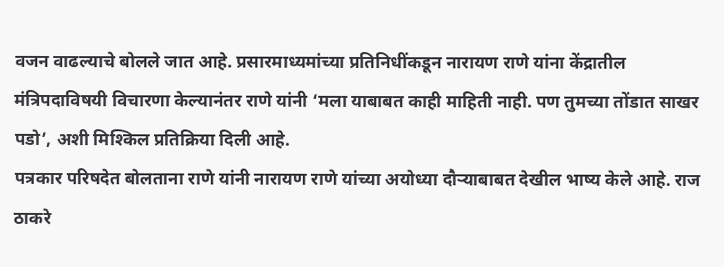वजन वाढल्याचे बोलले जात आहे. प्रसारमाध्यमांच्या प्रतिनिधींकडून नारायण राणे यांना केंद्रातील मंत्रिपदाविषयी विचारणा केल्यानंतर राणे यांनी ‘मला याबाबत काही माहिती नाही. पण तुमच्या तोंडात साखर पडो’, अशी मिश्किल प्रतिक्रिया दिली आहे.
पत्रकार परिषदेत बोलताना राणे यांनी नारायण राणे यांच्या अयोध्या दौऱ्याबाबत देखील भाष्य केले आहे. राज ठाकरे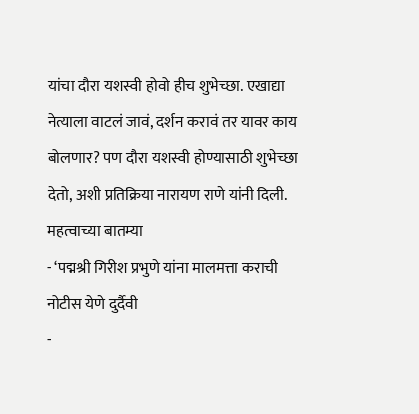यांचा दौरा यशस्वी होवो हीच शुभेच्छा. एखाद्या नेत्याला वाटलं जावं, दर्शन करावं तर यावर काय बोलणार? पण दौरा यशस्वी होण्यासाठी शुभेच्छा देतो, अशी प्रतिक्रिया नारायण राणे यांनी दिली.
महत्वाच्या बातम्या
- ‘पद्मश्री गिरीश प्रभुणे यांना मालमत्ता कराची नोटीस येणे दुर्दैवी
-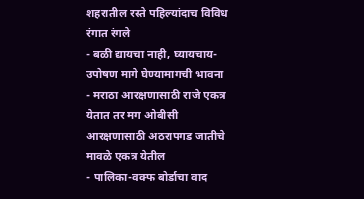शहरातील रस्ते पहिल्यांदाच विविध रंगात रंगले
- बळी द्यायचा नाही, घ्यायचाय- उपोषण मागे घेण्यामागची भावना
- मराठा आरक्षणासाठी राजे एकत्र येतात तर मग ओबीसी आरक्षणासाठी अठरापगड जातीचे मावळे एकत्र येतील
- पालिका-वक्फ बोर्डाचा वाद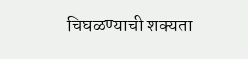चिघळण्याची शक्यता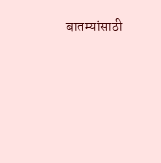बातम्यांसाठी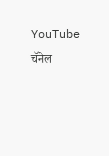YouTube चॅनेल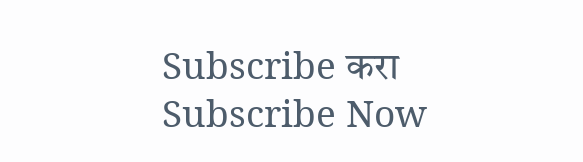Subscribe करा
Subscribe Now